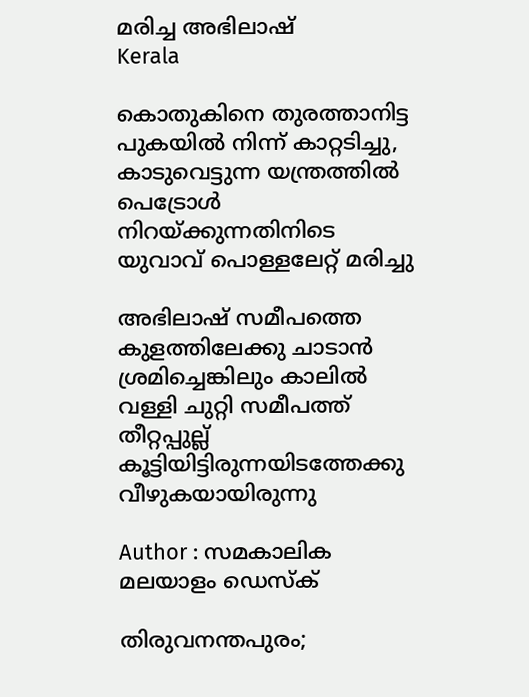മരിച്ച അഭിലാഷ്
Kerala

കൊതുകിനെ തുരത്താനിട്ട പുകയിൽ നിന്ന് കാറ്റടിച്ചു, കാടുവെട്ടുന്ന യന്ത്രത്തിൽ പെട്രോൾ നിറയ്ക്കുന്നതിനിടെ യുവാവ് പൊള്ളലേറ്റ് മരിച്ചു

അഭിലാഷ് സമീപത്തെ കുളത്തിലേക്കു ചാടാൻ ശ്രമിച്ചെങ്കിലും കാലിൽ വള്ളി ചുറ്റി സമീപത്ത് തീറ്റപ്പുല്ല് കൂട്ടിയിട്ടിരുന്നയിടത്തേക്കു വീഴുകയായിരുന്നു

Author : സമകാലിക മലയാളം ഡെസ്ക്

തിരുവനന്തപുരം;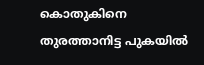കൊതുകിനെ തുരത്താനിട്ട പുകയിൽ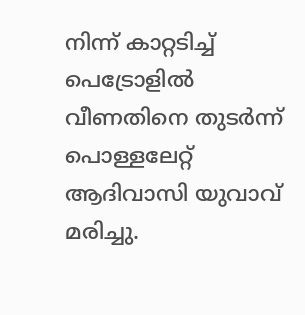നിന്ന് കാറ്റടിച്ച് പെട്രോളിൽ വീണതിനെ തുടർന്ന് പൊള്ളലേറ്റ് ആദിവാസി യുവാവ് മരിച്ചു.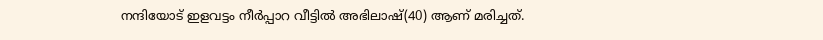നന്ദിയോട് ഇളവട്ടം നീർപ്പാറ വീട്ടിൽ അഭിലാഷ്(40) ആണ് മരിച്ചത്.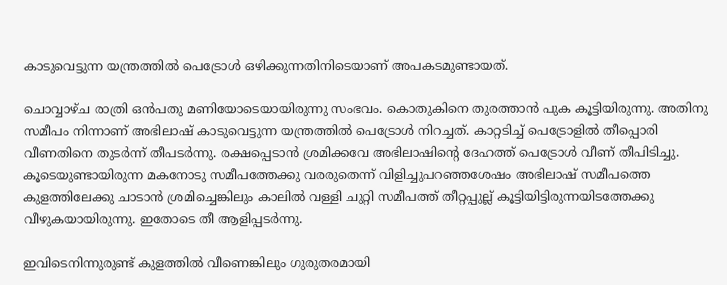കാടുവെട്ടുന്ന യന്ത്രത്തിൽ പെട്രോൾ ഒഴിക്കുന്നതിനിടെയാണ് അപകടമുണ്ടായത്.

ചൊവ്വാഴ്ച രാത്രി ഒൻപതു മണിയോടെയായിരുന്നു സംഭവം. കൊതുകിനെ തുരത്താൻ പുക കൂട്ടിയിരുന്നു. അതിനു സമീപം നിന്നാണ് അഭിലാഷ് കാടുവെട്ടുന്ന യന്ത്രത്തിൽ പെട്രോൾ നിറച്ചത്. കാറ്റടിച്ച് പെട്രോളിൽ തീപ്പൊരി വീണതിനെ തുടർന്ന് തീപടർന്നു. രക്ഷപ്പെടാൻ ശ്രമിക്കവേ അഭിലാഷിന്റെ ദേഹത്ത് പെട്രോൾ വീണ് തീപിടിച്ചു. കൂടെയുണ്ടായിരുന്ന മകനോടു സമീപത്തേക്കു വരരുതെന്ന് വിളിച്ചുപറഞ്ഞശേഷം അഭിലാഷ് സമീപത്തെ കുളത്തിലേക്കു ചാടാൻ ശ്രമിച്ചെങ്കിലും കാലിൽ വള്ളി ചുറ്റി സമീപത്ത് തീറ്റപ്പുല്ല് കൂട്ടിയിട്ടിരുന്നയിടത്തേക്കു വീഴുകയായിരുന്നു. ഇതോടെ തീ ആളിപ്പടർന്നു.

ഇവിടെനിന്നുരുണ്ട് കുളത്തിൽ വീണെങ്കിലും ഗുരുതരമായി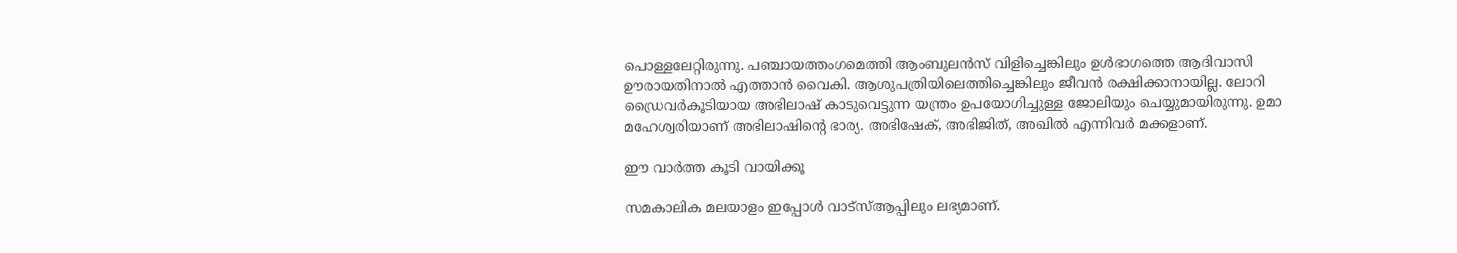പൊള്ളലേറ്റിരുന്നു. പഞ്ചായത്തംഗമെത്തി ആംബുലൻസ് വിളിച്ചെങ്കിലും ഉൾഭാഗത്തെ ആദിവാസി ഊരായതിനാൽ എത്താൻ വൈകി. ആശുപത്രിയിലെത്തിച്ചെങ്കിലും ജീവൻ രക്ഷിക്കാനായില്ല. ലോറി ഡ്രൈവർകൂടിയായ അഭിലാഷ് കാടുവെട്ടുന്ന യന്ത്രം ഉപയോഗിച്ചുള്ള ജോലിയും ചെയ്യുമായിരുന്നു. ഉമാ മഹേശ്വരിയാണ് അഭിലാഷിന്റെ ഭാര്യ. അഭിഷേക്, അഭിജിത്, അഖിൽ എന്നിവർ മക്കളാണ്.

ഈ വാര്‍ത്ത കൂടി വായിക്കൂ

സമകാലിക മലയാളം ഇപ്പോള്‍ വാട്‌സ്ആപ്പിലും ലഭ്യമാണ്.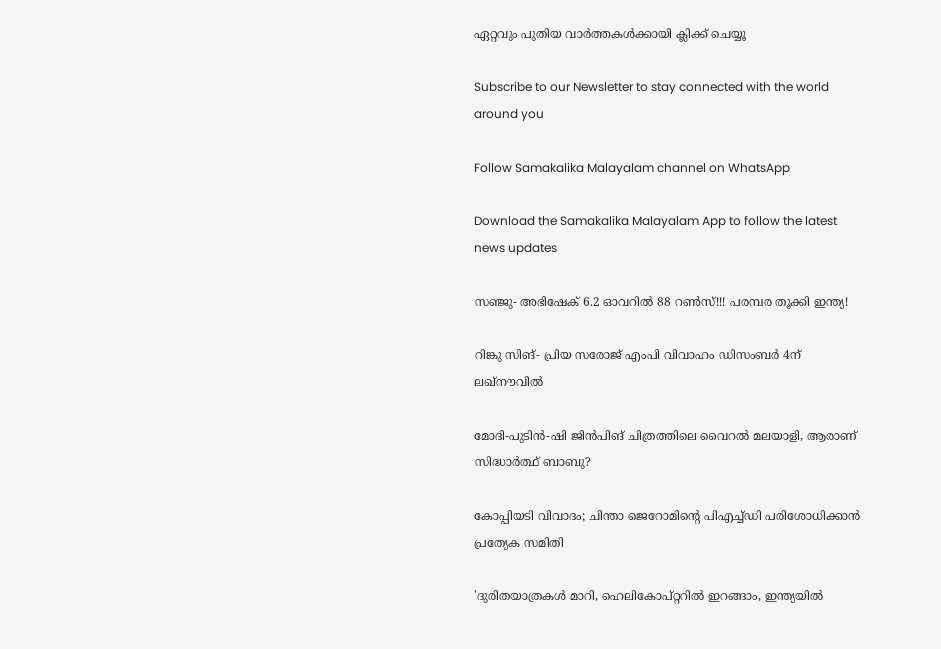ഏറ്റവും പുതിയ വാര്‍ത്തകള്‍ക്കായി ക്ലിക്ക് ചെയ്യൂ

Subscribe to our Newsletter to stay connected with the world around you

Follow Samakalika Malayalam channel on WhatsApp

Download the Samakalika Malayalam App to follow the latest news updates

സഞ്ജു- അഭിഷേക് 6.2 ഓവറില്‍ 88 റണ്‍സ്!!! പരമ്പര തൂക്കി ഇന്ത്യ!

റിങ്കു സിങ്- പ്രിയ സരോജ് എംപി വിവാഹം ഡിസംബര്‍ 4ന് ലഖ്‌നൗവില്‍

മോദി-പുടിന്‍-ഷി ജിന്‍പിങ് ചിത്രത്തിലെ വൈറല്‍ മലയാളി, ആരാണ് സിദ്ധാര്‍ത്ഥ് ബാബു?

കോപ്പിയടി വിവാദം; ചിന്താ ജെറോമിന്റെ പിഎച്ച്ഡി പരിശോധിക്കാൻ പ്രത്യേക സമിതി

'ദുരിതയാത്രകള്‍ മാറി, ഹെലികോപ്റ്ററില്‍ ഇറങ്ങാം, ഇന്ത്യയില്‍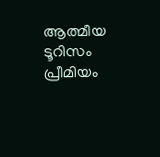ആത്മീയ ടൂറിസം പ്രീമിയം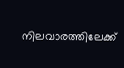നിലവാരത്തിലേക്ക്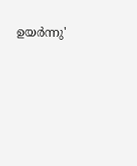ഉയര്‍ന്നു'